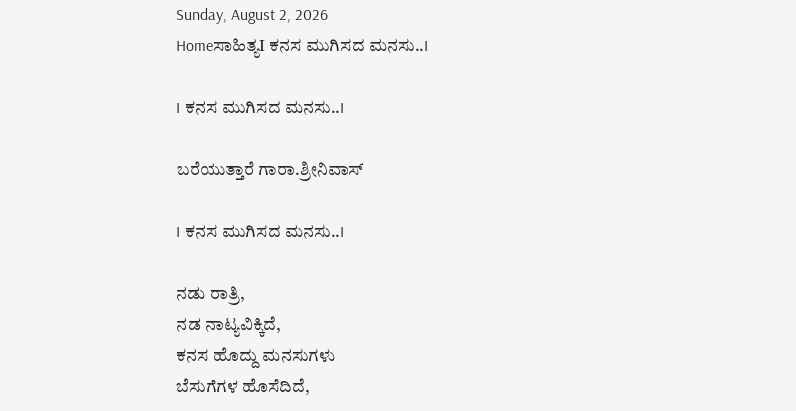Sunday, August 2, 2026
Homeಸಾಹಿತ್ಯI ಕನಸ ಮುಗಿಸದ ಮನಸು..I

I ಕನಸ ಮುಗಿಸದ ಮನಸು..I

ಬರೆಯುತ್ತಾರೆ ಗಾರಾ.ಶ್ರೀನಿವಾಸ್

I ಕನಸ ಮುಗಿಸದ ಮನಸು..I

ನಡು ರಾತ್ರಿ,
ನಡ ನಾಟ್ಯವಿಕ್ಕಿದೆ,
ಕನಸ ಹೊದ್ದು ಮನಸುಗಳು
ಬೆಸುಗೆಗಳ ಹೊಸೆದಿದೆ,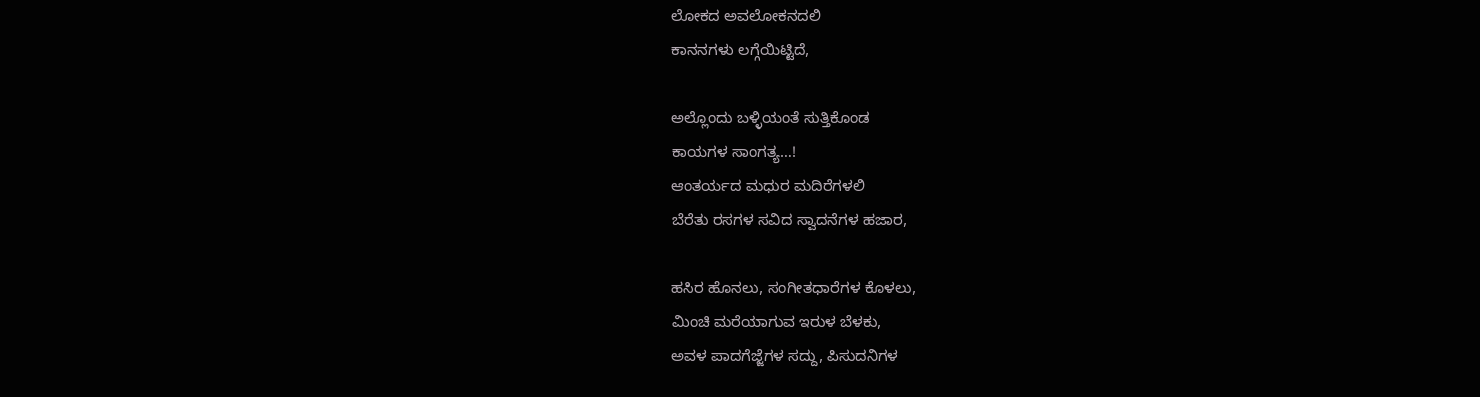ಲೋಕದ ಅವಲೋಕನದಲಿ
ಕಾನನಗಳು ಲಗ್ಗೆಯಿಟ್ಟಿದೆ,

ಅಲ್ಲೊಂದು ಬಳ್ಳಿಯಂತೆ ಸುತ್ತಿಕೊಂಡ
ಕಾಯಗಳ ಸಾಂಗತ್ಯ…!
ಆಂತರ್ಯದ ಮಧುರ ಮದಿರೆಗಳಲಿ
ಬೆರೆತು ರಸಗಳ ಸವಿದ ಸ್ವಾದನೆಗಳ ಹಜಾರ,

ಹಸಿರ ಹೊನಲು, ಸಂಗೀತಧಾರೆಗಳ ಕೊಳಲು,
ಮಿಂಚಿ ಮರೆಯಾಗುವ ಇರುಳ ಬೆಳಕು,
ಅವಳ ಪಾದಗೆಜ್ಜೆಗಳ ಸದ್ದು, ಪಿಸುದನಿಗಳ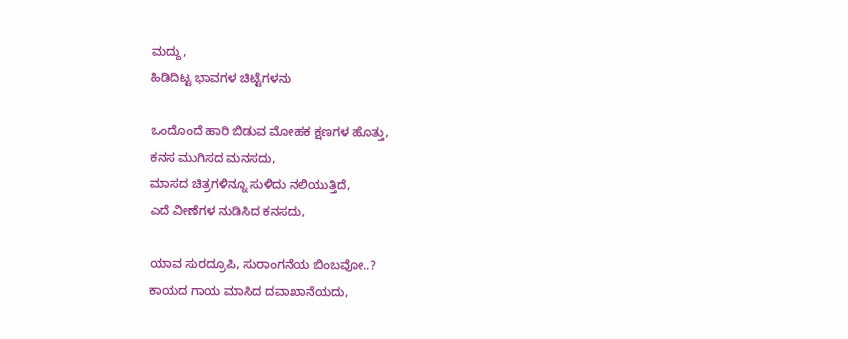ಮದ್ದು,
ಹಿಡಿದಿಟ್ಟ ಭಾವಗಳ ಚಿಟ್ಟೆಗಳನು

ಒಂದೊಂದೆ ಹಾರಿ ಬಿಡುವ ಮೋಹಕ ಕ್ಷಣಗಳ ಹೊತ್ತು,
ಕನಸ ಮುಗಿಸದ ಮನಸದು,
ಮಾಸದ ಚಿತ್ರಗಳಿನ್ನೂ ಸುಳಿದು ನಲಿಯುತ್ತಿದೆ,
ಎದೆ ವೀಣೆಗಳ ನುಡಿಸಿದ ಕನಸದು,

ಯಾವ ಸುರದ್ರೂಪಿ, ಸುರಾಂಗನೆಯ ಬಿಂಬವೋ..?
ಕಾಯದ ಗಾಯ ಮಾಸಿದ ದವಾಖಾನೆಯದು,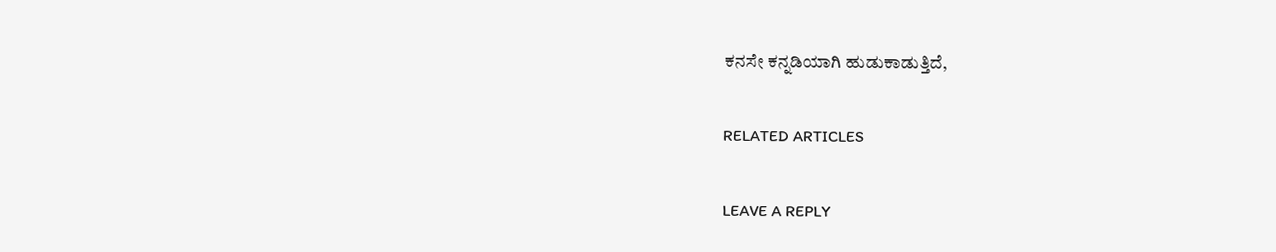ಕನಸೇ ಕನ್ನಡಿಯಾಗಿ ಹುಡುಕಾಡುತ್ತಿದೆ,

RELATED ARTICLES

LEAVE A REPLY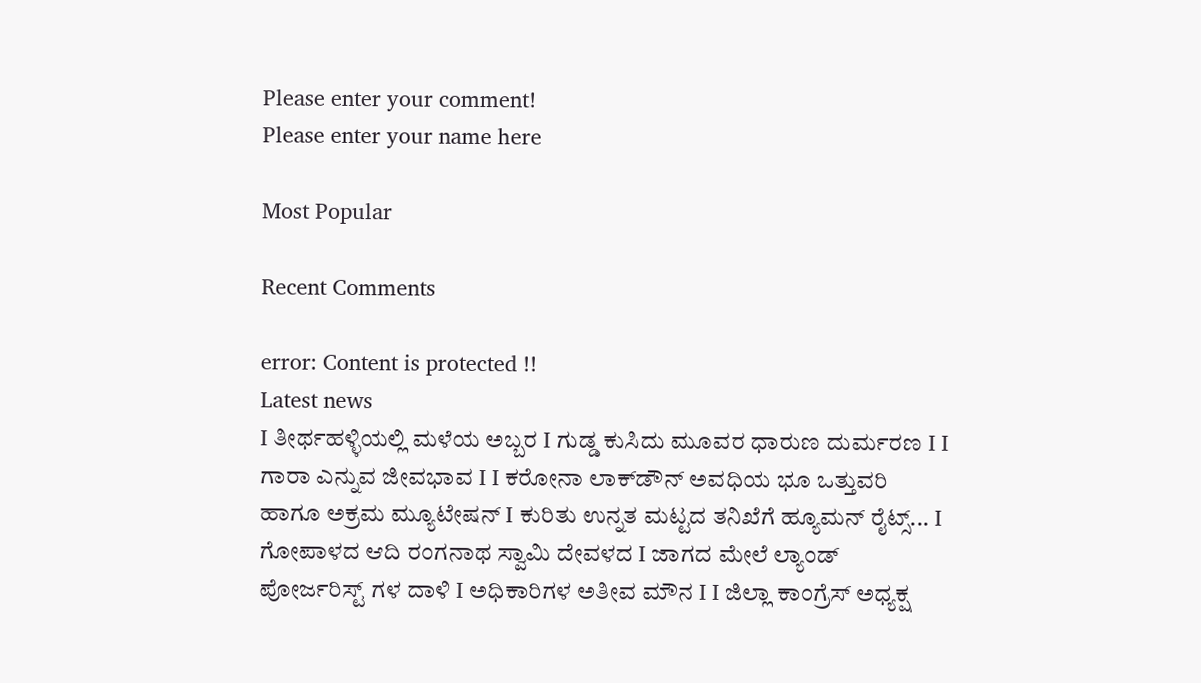Please enter your comment!
Please enter your name here

Most Popular

Recent Comments

error: Content is protected !!
Latest news
I ತೀರ್ಥಹಳ್ಳಿಯಲ್ಲಿ ಮಳೆಯ ಅಬ್ಬರ I ಗುಡ್ಡ ಕುಸಿದು ಮೂವರ ಧಾರುಣ ದುರ್ಮರಣ I I ಗಾರಾ ಎನ್ನುವ ಜೀವಭಾವ I I ಕರೋನಾ ಲಾಕ್‌ಡೌನ್ ಅವಧಿಯ ಭೂ ಒತ್ತುವರಿ ಹಾಗೂ ಅಕ್ರಮ ಮ್ಯೂಟೇಷನ್ I ಕುರಿತು ಉನ್ನತ ಮಟ್ಟದ ತನಿಖೆಗೆ ಹ್ಯೂಮನ್ ರೈಟ್ಸ್... I ಗೋಪಾಳದ ಆದಿ ರಂಗನಾಥ ಸ್ವಾಮಿ ದೇವಳದ I ಜಾಗದ ಮೇಲೆ ಲ್ಯಾಂಡ್ ಪೋರ್ಜರಿಸ್ಟ್ ಗಳ ದಾಳಿ I ಅಧಿಕಾರಿಗಳ ಅತೀವ ಮೌನ I I ಜಿಲ್ಲಾ ಕಾಂಗ್ರೆಸ್ ಅಧ್ಯಕ್ಷ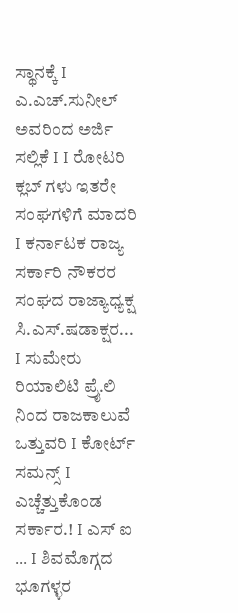ಸ್ಥಾನಕ್ಕೆ I ಎ.ಎಚ್.ಸುನೀಲ್ ಅವರಿಂದ ಅರ್ಜಿ ಸಲ್ಲಿಕೆ I I ರೋಟರಿ ಕ್ಲಬ್ ಗಳು ಇತರೇ ಸಂಘಗಳಿಗೆ ಮಾದರಿ I ಕರ್ನಾಟಕ ರಾಜ್ಯ ಸರ್ಕಾರಿ ನೌಕರರ ಸಂಘದ ರಾಜ್ಯಾಧ್ಯಕ್ಷ ಸಿ.ಎಸ್.ಷಡಾಕ್ಷರ... I ಸುಮೇರು ರಿಯಾಲಿಟಿ ಪ್ರೈ.ಲಿ ನಿಂದ ರಾಜಕಾಲುವೆ ಒತ್ತುವರಿ‌ I ಕೋರ್ಟ್ ಸಮನ್ಸ್ I ಎಚ್ಚೆತ್ತುಕೊಂಡ ಸರ್ಕಾರ.! I ಎಸ್ ಐ ... I ಶಿವಮೊಗ್ಗದ ಭೂಗಳ್ಳರ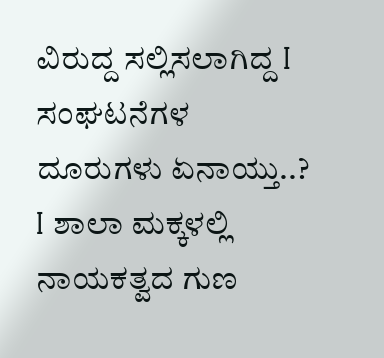ವಿರುದ್ದ ಸಲ್ಲಿಸಲಾಗಿದ್ದ I ಸಂಘಟನೆಗಳ ದೂರುಗಳು ಏನಾಯ್ತು..? I ಶಾಲಾ ಮಕ್ಕಳಲ್ಲಿ ನಾಯಕತ್ವದ ಗುಣ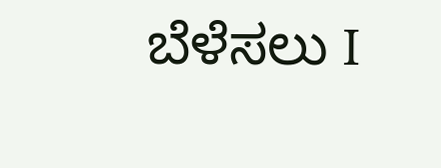ಬೆಳೆಸಲು I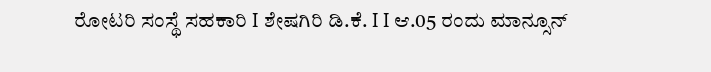ರೋಟರಿ ಸಂಸ್ಥೆ ಸಹಕಾರಿ I ಶೇಷಗಿರಿ ಡಿ.ಕೆ. I I ಆ.05 ರಂದು ಮಾನ್ಸೂನ್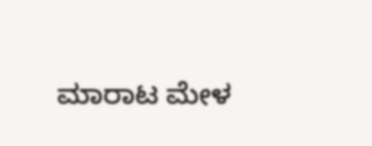ಮಾರಾಟ ಮೇಳ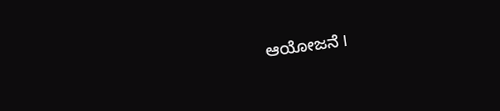ಆಯೋಜನೆ I